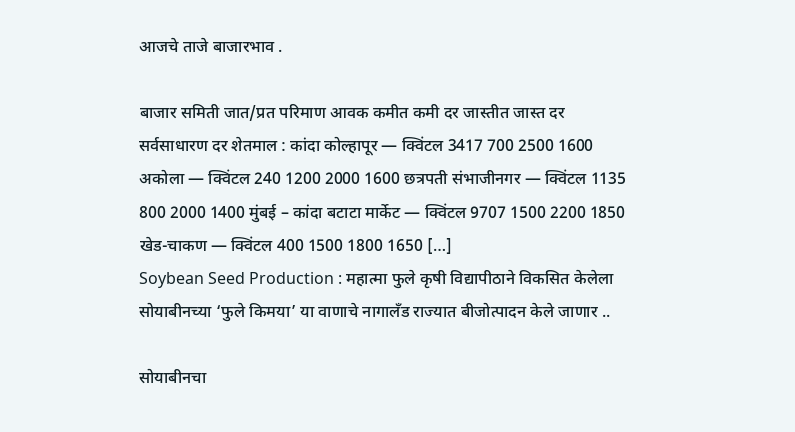आजचे ताजे बाजारभाव .

बाजार समिती जात/प्रत परिमाण आवक कमीत कमी दर जास्तीत जास्त दर सर्वसाधारण दर शेतमाल : कांदा कोल्हापूर — क्विंटल 3417 700 2500 1600 अकोला — क्विंटल 240 1200 2000 1600 छत्रपती संभाजीनगर — क्विंटल 1135 800 2000 1400 मुंबई – कांदा बटाटा मार्केट — क्विंटल 9707 1500 2200 1850 खेड-चाकण — क्विंटल 400 1500 1800 1650 […]
Soybean Seed Production : महात्मा फुले कृषी विद्यापीठाने विकसित केलेला सोयाबीनच्या ‘फुले किमया’ या वाणाचे नागालॅंड राज्यात बीजोत्पादन केले जाणार ..

सोयाबीनचा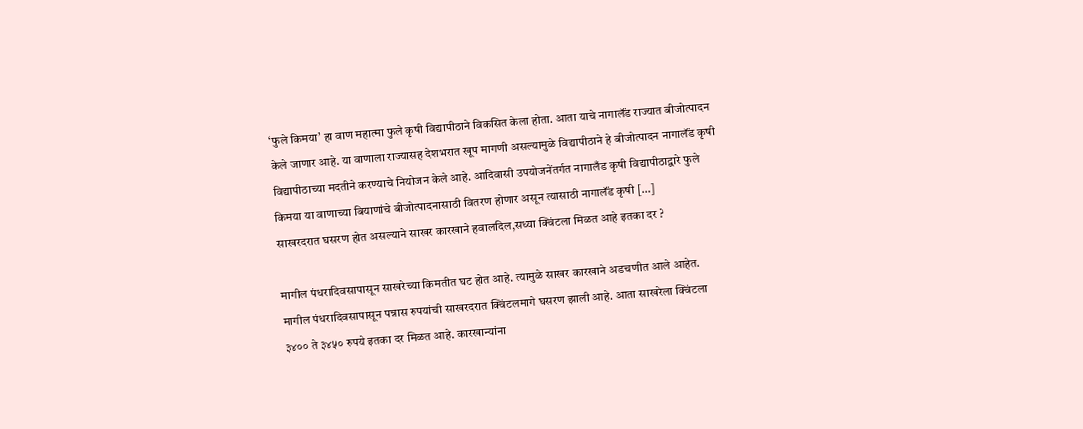‘फुले किमया’ हा वाण महात्मा फुले कृषी विद्यापीठाने विकसित केला होता. आता याचे नागालॅंड राज्यात बीजोत्पादन केले जाणार आहे. या वाणाला राज्यासह देशभरात खूप मागणी असल्यामुळे विद्यापीठाने हे बीजोत्पादन नागालॅंड कृषी विद्यापीठाच्या मदतीने करण्याचे नियोजन केले आहे. आदिवासी उपयोजनेंतर्गत नागालँड कृषी विद्यापीठाद्वारे फुले किमया या वाणाच्या बियाणांचे बीजोत्पादनासाठी वितरण होणार असून त्यासाठी नागालॅंड कृषी […]
साखरदरात घसरण होत असल्याने साखर कारखाने हवालदिल,सध्या क्विंटला मिळत आहे इतका दर ?

मागील पंधरादिवसापासून साखरेच्या किमतीत घट होत आहे. त्यामुळे साखर कारखाने अडचणीत आले आहेत. मागील पंधरादिवसापासून पन्नास रुपयांची साखरदरात क्विंटलमागे घसरण झाली आहे. आता साखरेला क्विंटला ३४०० ते ३४५० रुपये इतका दर मिळत आहे. कारखान्यांना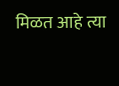मिळत आहे त्या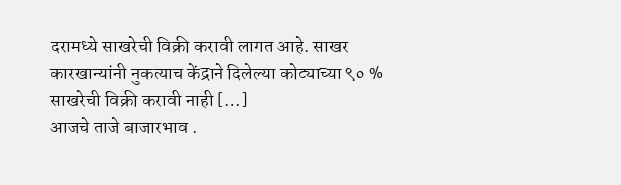दरामध्ये साखरेची विक्री करावी लागत आहे. साखर कारखान्यांनी नुकत्याच केंद्राने दिलेल्या कोट्याच्या ९० % साखरेची विक्री करावी नाही […]
आजचे ताजे बाजारभाव .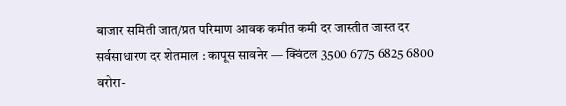बाजार समिती जात/प्रत परिमाण आवक कमीत कमी दर जास्तीत जास्त दर सर्वसाधारण दर शेतमाल : कापूस सावनेर — क्विंटल 3500 6775 6825 6800 वरोरा-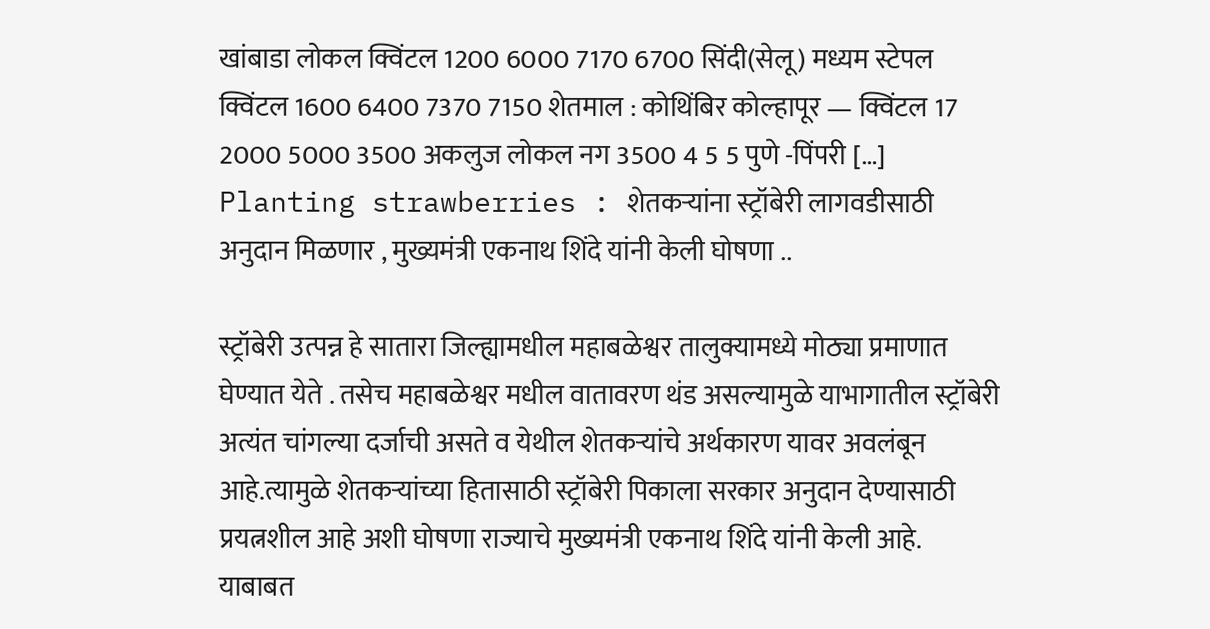खांबाडा लोकल क्विंटल 1200 6000 7170 6700 सिंदी(सेलू) मध्यम स्टेपल क्विंटल 1600 6400 7370 7150 शेतमाल : कोथिंबिर कोल्हापूर — क्विंटल 17 2000 5000 3500 अकलुज लोकल नग 3500 4 5 5 पुणे -पिंपरी […]
Planting strawberries : शेतकऱ्यांना स्ट्रॉबेरी लागवडीसाठी अनुदान मिळणार , मुख्यमंत्री एकनाथ शिंदे यांनी केली घोषणा ..

स्ट्रॉबेरी उत्पन्न हे सातारा जिल्ह्यामधील महाबळेश्वर तालुक्यामध्ये मोठ्या प्रमाणात घेण्यात येते . तसेच महाबळेश्वर मधील वातावरण थंड असल्यामुळे याभागातील स्ट्रॉबेरी अत्यंत चांगल्या दर्जाची असते व येथील शेतकऱ्यांचे अर्थकारण यावर अवलंबून आहे.त्यामुळे शेतकऱ्यांच्या हितासाठी स्ट्रॉबेरी पिकाला सरकार अनुदान देण्यासाठी प्रयत्नशील आहे अशी घोषणा राज्याचे मुख्यमंत्री एकनाथ शिंदे यांनी केली आहे. याबाबत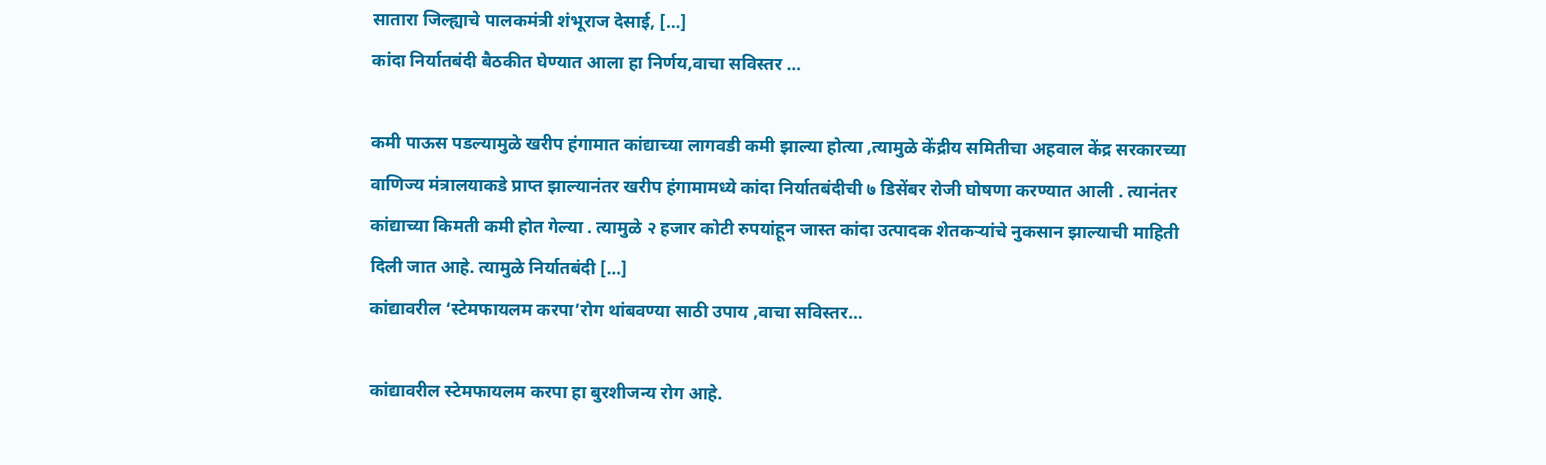सातारा जिल्ह्याचे पालकमंत्री शंभूराज देसाई, […]
कांदा निर्यातबंदी बैठकीत घेण्यात आला हा निर्णय,वाचा सविस्तर …

कमी पाऊस पडल्यामुळे खरीप हंगामात कांद्याच्या लागवडी कमी झाल्या होत्या ,त्यामुळे केंद्रीय समितीचा अहवाल केंद्र सरकारच्या वाणिज्य मंत्रालयाकडे प्राप्त झाल्यानंतर खरीप हंगामामध्ये कांदा निर्यातबंदीची ७ डिसेंबर रोजी घोषणा करण्यात आली . त्यानंतर कांद्याच्या किमती कमी होत गेल्या . त्यामुळे २ हजार कोटी रुपयांहून जास्त कांदा उत्पादक शेतकऱ्यांचे नुकसान झाल्याची माहिती दिली जात आहे. त्यामुळे निर्यातबंदी […]
कांद्यावरील ‘स्टेमफायलम करपा’रोग थांबवण्या साठी उपाय ,वाचा सविस्तर…

कांद्यावरील स्टेमफायलम करपा हा बुरशीजन्य रोग आहे.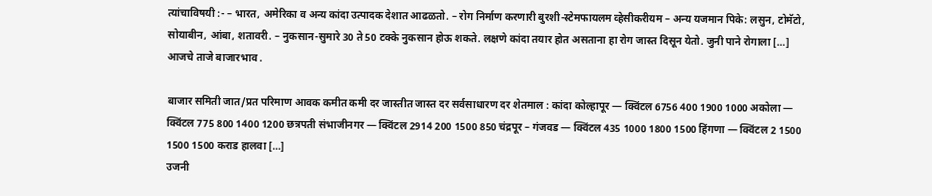त्यांचाविषयी :- – भारत, अमेरिका व अन्य कांदा उत्पादक देशात आढळतो. – रोग निर्माण करणारी बुरशी-स्टेमफायलम व्हेसीकरीयम – अन्य यजमान पिके: लसुन, टोमॅटो, सोयाबीन, आंबा, शतावरी. – नुकसान-सुमारे 30 ते 50 टक्के नुकसान होऊ शकते. लक्षणे कांदा तयार होत असताना हा रोग जास्त दिसून येतो. जुनी पाने रोगाला […]
आजचे ताजे बाजारभाव .

बाजार समिती जात/प्रत परिमाण आवक कमीत कमी दर जास्तीत जास्त दर सर्वसाधारण दर शेतमाल : कांदा कोल्हापूर — क्विंटल 6756 400 1900 1000 अकोला — क्विंटल 775 800 1400 1200 छत्रपती संभाजीनगर — क्विंटल 2914 200 1500 850 चंद्रपूर – गंजवड — क्विंटल 435 1000 1800 1500 हिंगणा — क्विंटल 2 1500 1500 1500 कराड हालवा […]
उजनी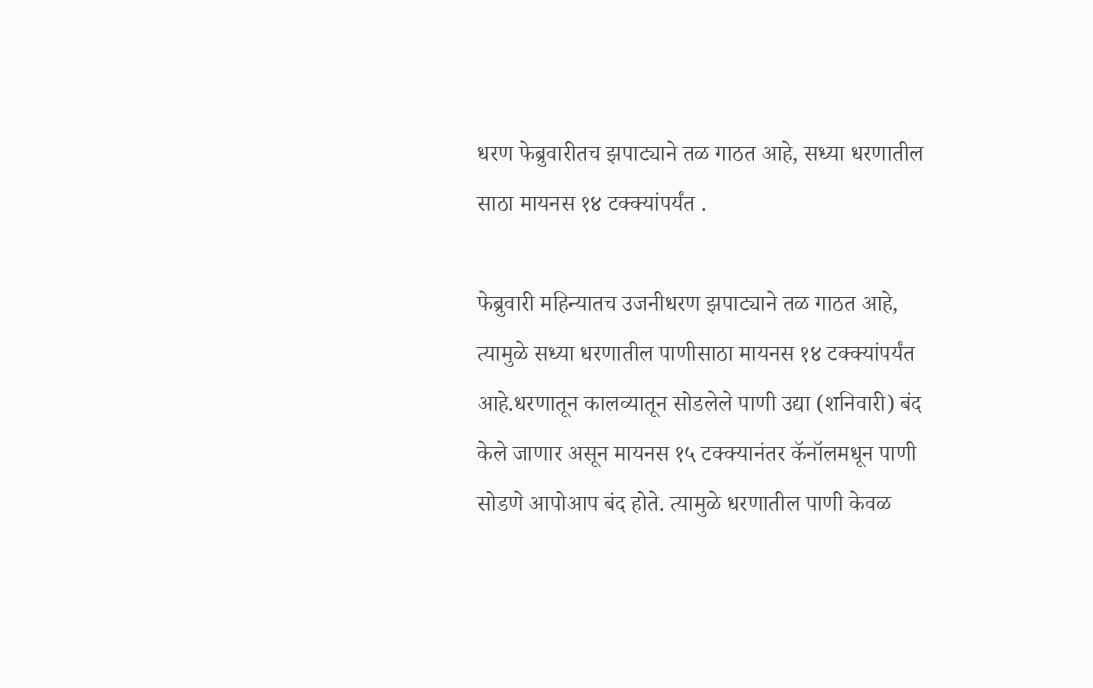धरण फेब्रुवारीतच झपाट्याने तळ गाठत आहे, सध्या धरणातील साठा मायनस १४ टक्क्यांपर्यंत .

फेब्रुवारी महिन्यातच उजनीधरण झपाट्याने तळ गाठत आहे, त्यामुळे सध्या धरणातील पाणीसाठा मायनस १४ टक्क्यांपर्यंत आहे.धरणातून कालव्यातून सोडलेले पाणी उद्या (शनिवारी) बंद केले जाणार असून मायनस १५ टक्क्यानंतर कॅनॉलमधून पाणी सोडणे आपोआप बंद होते. त्यामुळे धरणातील पाणी केवळ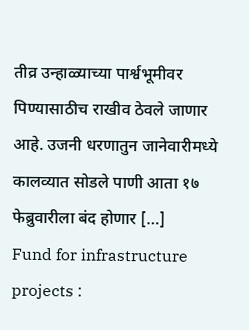तीव्र उन्हाळ्याच्या पार्श्वभूमीवर पिण्यासाठीच राखीव ठेवले जाणार आहे. उजनी धरणातुन जानेवारीमध्ये कालव्यात सोडले पाणी आता १७ फेब्रुवारीला बंद होणार […]
Fund for infrastructure projects :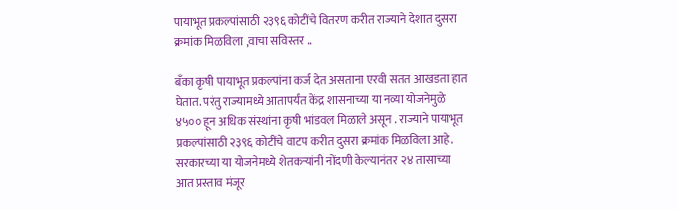पायाभूत प्रकल्पांसाठी २३९६ कोटींचे वितरण करीत राज्याने देशात दुसरा क्रमांक मिळविला ,वाचा सविस्तर ..

बॅंका कृषी पायाभूत प्रकल्पांना कर्ज देत असताना एरवी सतत आखडता हात घेतात. परंतु राज्यामध्ये आतापर्यंत केंद्र शासनाच्या या नव्या योजनेमुळे ४५०० हून अधिक संस्थांना कृषी भांडवल मिळाले असून . राज्याने पायाभूत प्रकल्पांसाठी २३९६ कोटींचे वाटप करीत दुसरा क्रमांक मिळविला आहे. सरकारच्या या योजनेमध्ये शेतकऱ्यांनी नोंदणी केल्यानंतर २४ तासाच्या आत प्रस्ताव मंजूर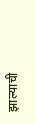झाल्याची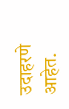उदाहरणे आहेत.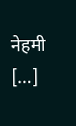नेहमी […]